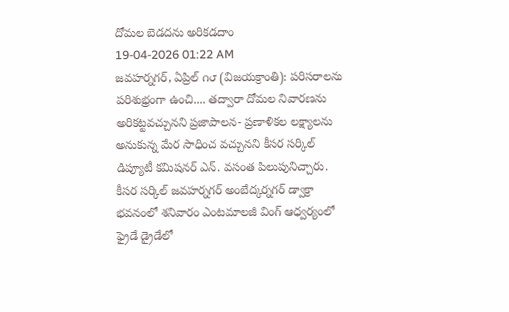దోమల బెడదను అరికడదాం
19-04-2026 01:22 AM
జవహర్నగర్, ఏప్రిల్ ౧౮ (విజయక్రాంతి): పరిసరాలను పరిశుభ్రంగా ఉంచి.... తద్వారా దోమల నివారణను అరికట్టవచ్చునని ప్రజాపాలన- ప్రణాళికల లక్ష్యాలను అనుకున్న మేర సాధించ వచ్చునని కీసర సర్కిల్ డిప్యూటీ కమిషనర్ ఎన్. వసంత పిలుపునిచ్చారు.
కీసర సర్కిల్ జవహర్నగర్ అంబేద్కర్నగర్ డ్వాక్రా భవనంలో శనివారం ఎంటమాలజీ వింగ్ ఆధ్వర్యంలో ఫ్రైడే డ్రైడేలో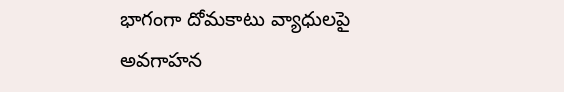భాగంగా దోమకాటు వ్యాధులపై అవగాహన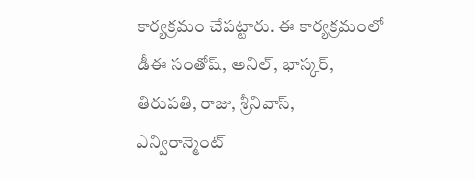కార్యక్రమం చేపట్టారు. ఈ కార్యక్రమంలో డీఈ సంతోష్, అనిల్, భాస్కర్, తిరుపతి, రాజు, శ్రీనివాస్, ఎన్విరాన్మెంట్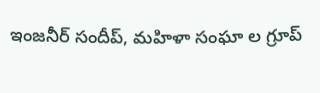ఇంజనీర్ సందీప్, మహిళా సంఘా ల గ్రూప్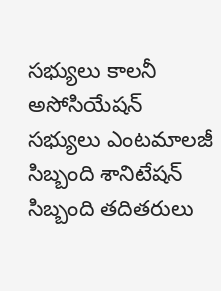సభ్యులు కాలనీ అసోసియేషన్ సభ్యులు ఎంటమాలజీ సిబ్బంది శానిటేషన్ సిబ్బంది తదితరులు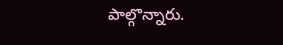పాల్గొన్నారు.